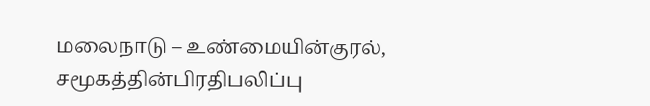மலைநாடு – உண்மையின்குரல், சமூகத்தின்பிரதிபலிப்பு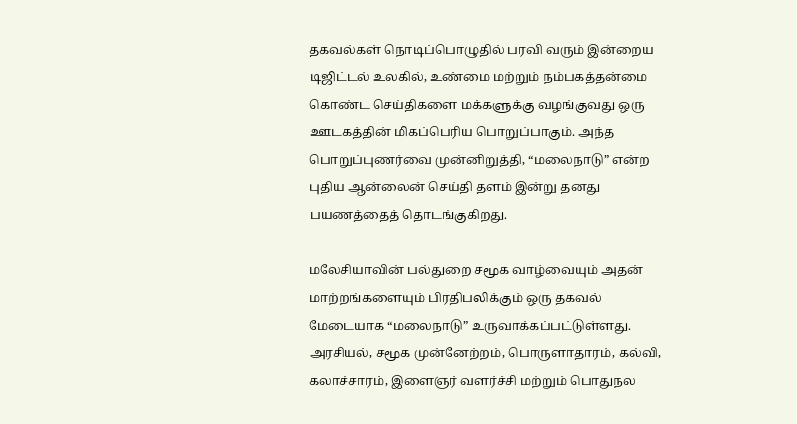தகவல்கள் நொடிப்பொழுதில் பரவி வரும் இன்றைய டிஜிட்டல் உலகில், உண்மை மற்றும் நம்பகத்தன்மை கொண்ட செய்திகளை மக்களுக்கு வழங்குவது ஒரு ஊடகத்தின் மிகப்பெரிய பொறுப்பாகும். அந்த பொறுப்புணர்வை முன்னிறுத்தி, “மலைநாடு” என்ற புதிய ஆன்லைன் செய்தி தளம் இன்று தனது பயணத்தைத் தொடங்குகிறது.

மலேசியாவின் பல்துறை சமூக வாழ்வையும் அதன் மாற்றங்களையும் பிரதிபலிக்கும் ஒரு தகவல் மேடையாக “மலைநாடு” உருவாக்கப்பட்டுள்ளது. அரசியல், சமூக முன்னேற்றம், பொருளாதாரம், கல்வி, கலாச்சாரம், இளைஞர் வளர்ச்சி மற்றும் பொதுநல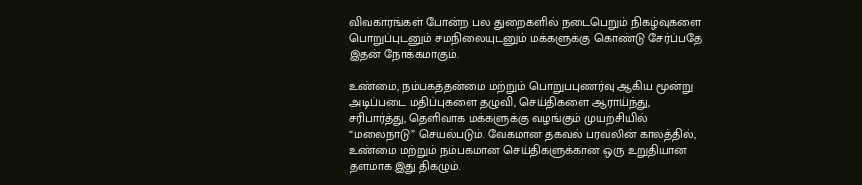விவகாரங்கள் போன்ற பல துறைகளில் நடைபெறும் நிகழ்வுகளை பொறுப்புடனும் சமநிலையுடனும் மக்களுக்கு கொண்டு சேர்ப்பதே இதன் நோக்கமாகும்.

உண்மை, நம்பகத்தன்மை மற்றும் பொறுபபுணர்வு ஆகிய மூன்று அடிப்படை மதிப்புகளை தழுவி, செய்திகளை ஆராய்ந்து, சரிபார்த்து, தெளிவாக மக்களுக்கு வழங்கும் முயற்சியில் “மலைநாடு” செயல்படும். வேகமான தகவல் பரவலின் காலத்தில், உண்மை மற்றும் நம்பகமான செய்திகளுக்கான ஒரு உறுதியான தளமாக இது திகழும்.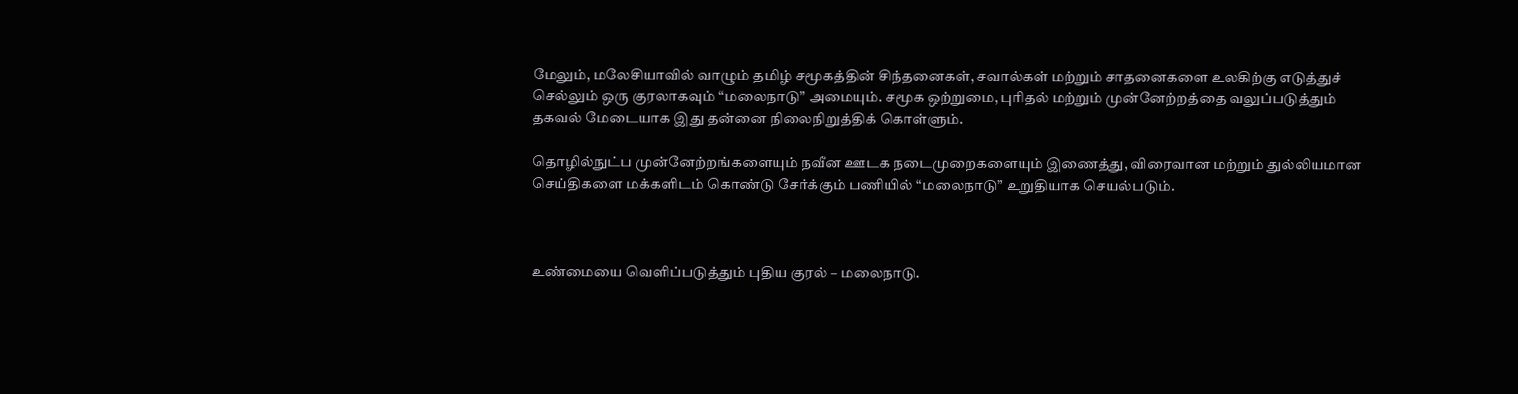மேலும், மலேசியாவில் வாழும் தமிழ் சமூகத்தின் சிந்தனைகள், சவால்கள் மற்றும் சாதனைகளை உலகிற்கு எடுத்துச் செல்லும் ஒரு குரலாகவும் “மலைநாடு” அமையும். சமூக ஒற்றுமை, புரிதல் மற்றும் முன்னேற்றத்தை வலுப்படுத்தும் தகவல் மேடையாக இது தன்னை நிலைநிறுத்திக் கொள்ளும்.

தொழில்நுட்ப முன்னேற்றங்களையும் நவீன ஊடக நடைமுறைகளையும் இணைத்து, விரைவான மற்றும் துல்லியமான செய்திகளை மக்களிடம் கொண்டு சேர்க்கும் பணியில் “மலைநாடு” உறுதியாக செயல்படும்.



உண்மையை வெளிப்படுத்தும் புதிய குரல் – மலைநாடு.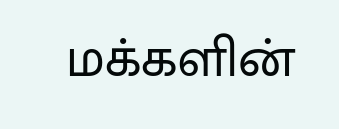மக்களின்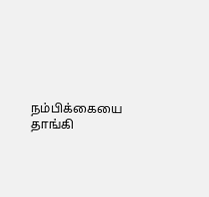நம்பிக்கையை தாங்கி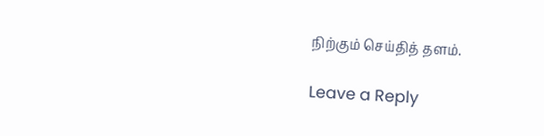நிற்கும் செய்தித் தளம்.

Leave a Reply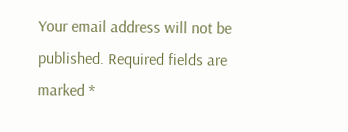Your email address will not be published. Required fields are marked *